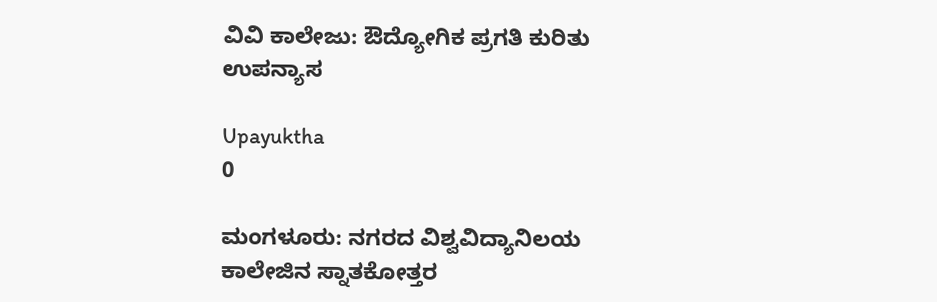ವಿವಿ ಕಾಲೇಜು: ಔದ್ಯೋಗಿಕ ಪ್ರಗತಿ ಕುರಿತು ಉಪನ್ಯಾಸ

Upayuktha
0

ಮಂಗಳೂರು: ನಗರದ ವಿಶ್ವವಿದ್ಯಾನಿಲಯ ಕಾಲೇಜಿನ ಸ್ನಾತಕೋತ್ತರ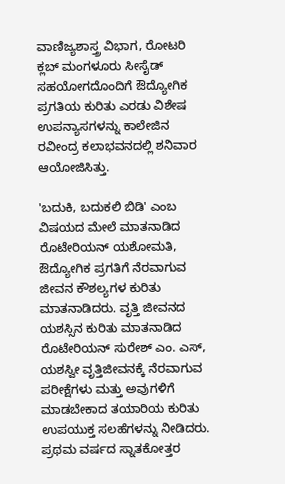ವಾಣಿಜ್ಯಶಾಸ್ತ್ರ ವಿಭಾಗ, ರೋಟರಿ ಕ್ಲಬ್‌ ಮಂಗಳೂರು ಸೀಸೈಡ್‌ ಸಹಯೋಗದೊಂದಿಗೆ ಔದ್ಯೋಗಿಕ ಪ್ರಗತಿಯ ಕುರಿತು ಎರಡು ವಿಶೇಷ ಉಪನ್ಯಾಸಗಳನ್ನು ಕಾಲೇಜಿನ ರವೀಂದ್ರ ಕಲಾಭವನದಲ್ಲಿ ಶನಿವಾರ ಆಯೋಜಿಸಿತ್ತು.

'ಬದುಕಿ, ಬದುಕಲಿ ಬಿಡಿ' ಎಂಬ ವಿಷಯದ ಮೇಲೆ ಮಾತನಾಡಿದ ರೊಟೇರಿಯನ್‌ ಯಶೋಮತಿ, ಔದ್ಯೋಗಿಕ ಪ್ರಗತಿಗೆ ನೆರವಾಗುವ ಜೀವನ ಕೌಶಲ್ಯಗಳ ಕುರಿತು ಮಾತನಾಡಿದರು. ವೃತ್ತಿ ಜೀವನದ ಯಶಸ್ಸಿನ ಕುರಿತು ಮಾತನಾಡಿದ ರೊಟೇರಿಯನ್‌ ಸುರೇಶ್‌ ಎಂ. ಎಸ್‌, ಯಶಸ್ವೀ ವೃತ್ತಿಜೀವನಕ್ಕೆ ನೆರವಾಗುವ ಪರೀಕ್ಷೆಗಳು ಮತ್ತು ಅವುಗಳಿಗೆ ಮಾಡಬೇಕಾದ ತಯಾರಿಯ ಕುರಿತು ಉಪಯುಕ್ತ ಸಲಹೆಗಳನ್ನು ನೀಡಿದರು. ಪ್ರಥಮ ವರ್ಷದ ಸ್ನಾತಕೋತ್ತರ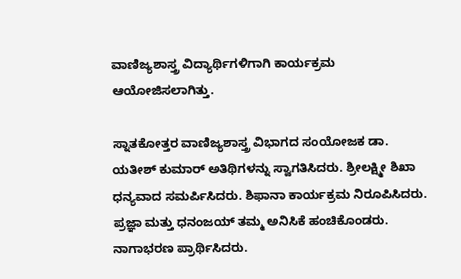ವಾಣಿಜ್ಯಶಾಸ್ತ್ರ ವಿದ್ಯಾರ್ಥಿಗಳಿಗಾಗಿ ಕಾರ್ಯಕ್ರಮ ಆಯೋಜಿಸಲಾಗಿತ್ತು.

ಸ್ನಾತಕೋತ್ತರ ವಾಣಿಜ್ಯಶಾಸ್ತ್ರ ವಿಭಾಗದ ಸಂಯೋಜಕ ಡಾ. ಯತೀಶ್‌ ಕುಮಾರ್‌ ಅತಿಥಿಗಳನ್ನು ಸ್ವಾಗತಿಸಿದರು. ಶ್ರೀಲಕ್ಷ್ಮೀ ಶಿಖಾ ಧನ್ಯವಾದ ಸಮರ್ಪಿಸಿದರು. ಶಿಫಾನಾ ಕಾರ್ಯಕ್ರಮ ನಿರೂಪಿಸಿದರು. ಪ್ರಜ್ಞಾ ಮತ್ತು ಧನಂಜಯ್‌ ತಮ್ಮ ಅನಿಸಿಕೆ ಹಂಚಿಕೊಂಡರು. ನಾಗಾಭರಣ ಪ್ರಾರ್ಥಿಸಿದರು.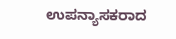ಉಪನ್ಯಾಸಕರಾದ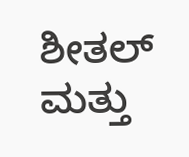ಶೀತಲ್‌ ಮತ್ತು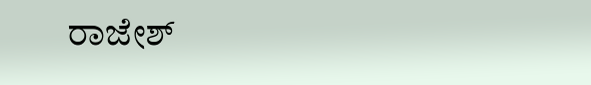ರಾಜೇಶ್‌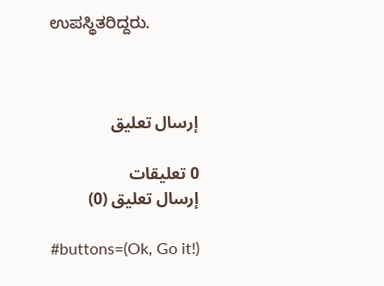ಉಪಸ್ಥಿತರಿದ್ದರು.



إرسال تعليق

0 تعليقات
إرسال تعليق (0)

#buttons=(Ok, Go it!)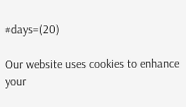#days=(20)

Our website uses cookies to enhance your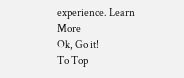experience. Learn More
Ok, Go it!
To Top